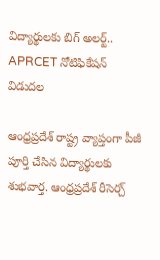విద్యార్థులకు బిగ్ అలర్ట్.. APRCET నోటిఫికేషన్ విడుదల

ఆంధ్రప్రదేశ్ రాష్ట్ర వ్యాప్తంగా పీజీ పూర్తి చేసిన విద్యార్థులకు శుభవార్త. ఆంధ్రప్రదేశ్ రీసెర్చ్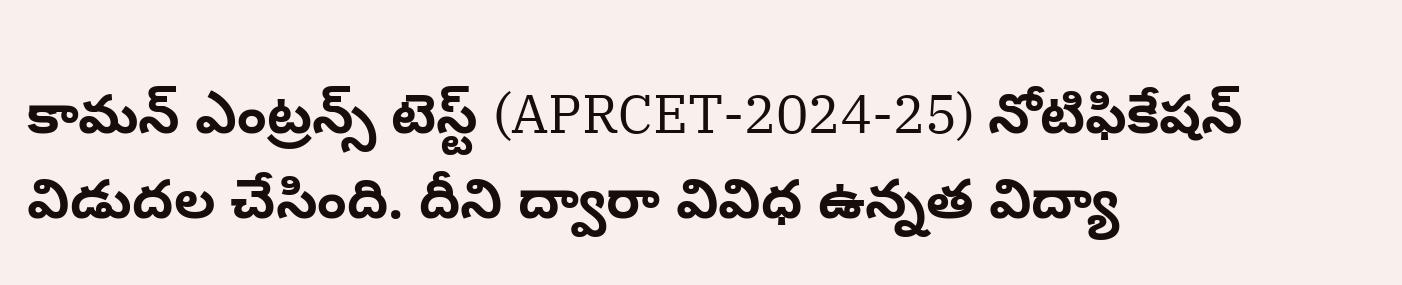కామన్ ఎంట్రన్స్ టెస్ట్ (APRCET-2024-25) నోటిఫికేషన్ విడుదల చేసింది. దీని ద్వారా వివిధ ఉన్నత విద్యా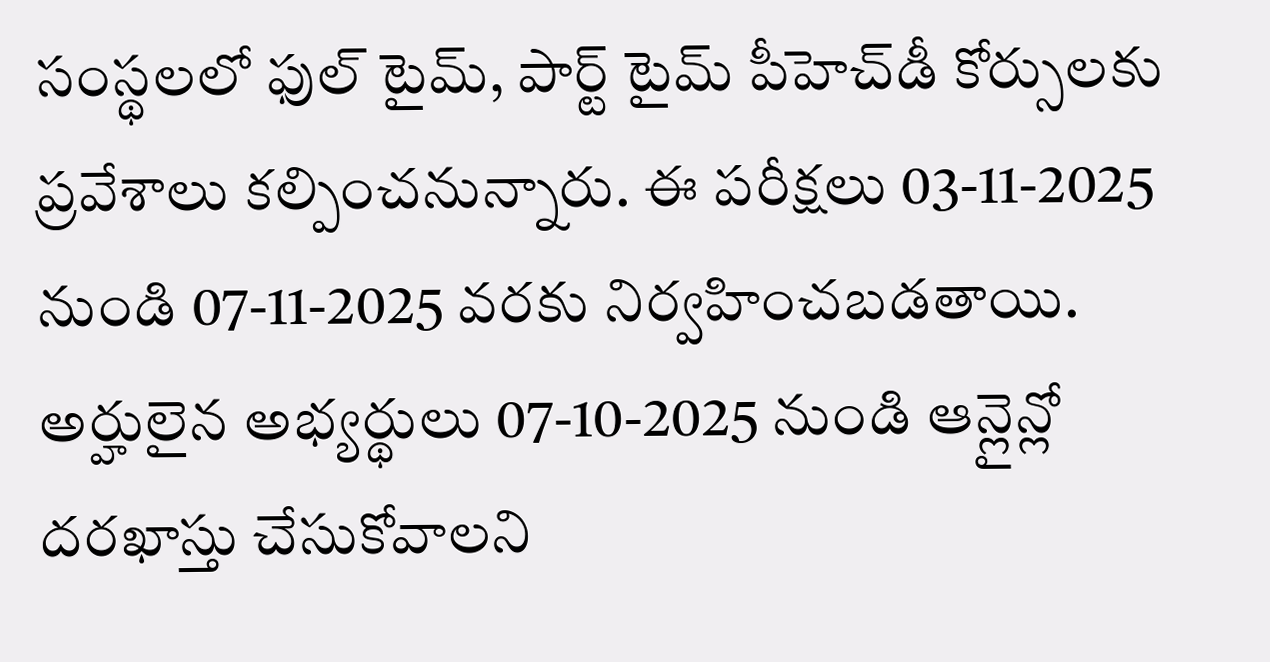సంస్థలలో ఫుల్ టైమ్, పార్ట్ టైమ్ పీహెచ్‌డీ కోర్సులకు ప్రవేశాలు కల్పించనున్నారు. ఈ పరీక్షలు 03-11-2025 నుండి 07-11-2025 వరకు నిర్వహించబడతాయి. అర్హులైన అభ్యర్థులు 07-10-2025 నుండి ఆన్లైన్లో దరఖాస్తు చేసుకోవాలని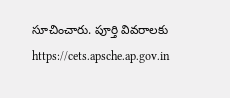సూచించారు. పూర్తి వివరాలకు https://cets.apsche.ap.gov.in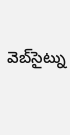వెబ్‌సైట్ను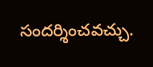సందర్శించవచ్చు.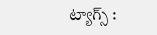ట్యాగ్స్ :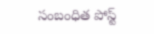సంబంధిత పోస్ట్